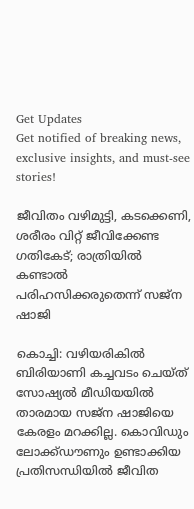Get Updates
Get notified of breaking news, exclusive insights, and must-see stories!

ജീവിതം വഴിമുട്ടി, കടക്കെണി, ശരീരം വിറ്റ് ജീവിക്കേണ്ട ഗതികേട്; രാത്രിയിൽ കണ്ടാൽ പരിഹസിക്കരുതെന്ന് സജ്‌ന ഷാജി

കൊച്ചി: വഴിയരികില്‍ ബിരിയാണി കച്ചവടം ചെയ്ത് സോഷ്യല്‍ മീഡിയയില്‍ താരമായ സജ്‌ന ഷാജിയെ കേരളം മറക്കില്ല. കൊവിഡും ലോക്ക്ഡൗണും ഉണ്ടാക്കിയ പ്രതിസന്ധിയില്‍ ജീവിത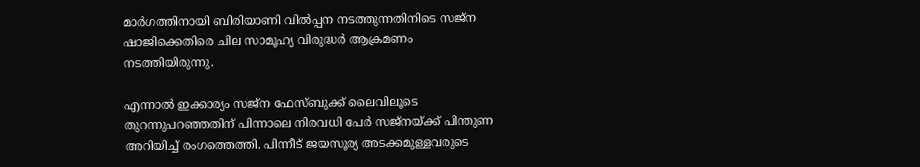മാര്‍ഗത്തിനായി ബിരിയാണി വില്‍പ്പന നടത്തുന്നതിനിടെ സജ്‌ന ഷാജിക്കെതിരെ ചില സാമൂഹ്യ വിരുദ്ധര്‍ ആക്രമണം നടത്തിയിരുന്നു.

എന്നാല്‍ ഇക്കാര്യം സജ്‌ന ഫേസ്ബുക്ക് ലൈവിലൂടെ തുറന്നുപറഞ്ഞതിന് പിന്നാലെ നിരവധി പേര്‍ സജ്‌നയ്ക്ക് പിന്തുണ അറിയിച്ച് രംഗത്തെത്തി. പിന്നീട് ജയസൂര്യ അടക്കമുള്ളവരുടെ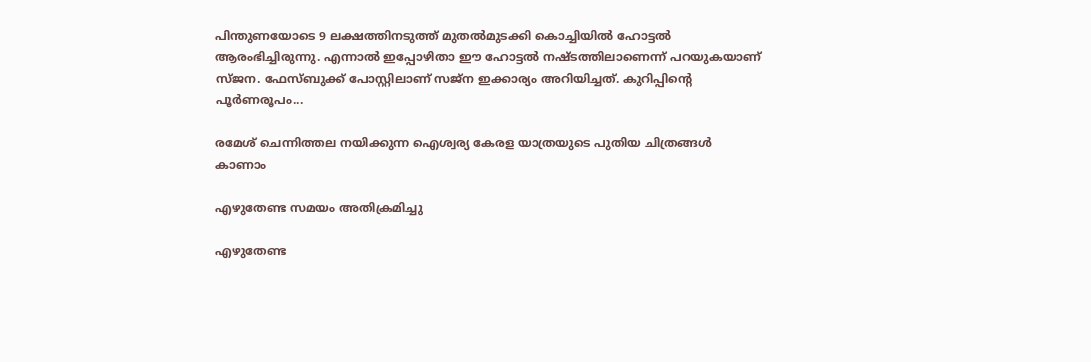പിന്തുണയോടെ 9 ലക്ഷത്തിനടുത്ത് മുതല്‍മുടക്കി കൊച്ചിയില്‍ ഹോട്ടല്‍ ആരംഭിച്ചിരുന്നു. എന്നാല്‍ ഇപ്പോഴിതാ ഈ ഹോട്ടല്‍ നഷ്ടത്തിലാണെന്ന് പറയുകയാണ് സ്ജന. ഫേസ്ബുക്ക് പോസ്റ്റിലാണ് സജ്‌ന ഇക്കാര്യം അറിയിച്ചത്. കുറിപ്പിന്റെ പൂര്‍ണരൂപം...

രമേശ് ചെന്നിത്തല നയിക്കുന്ന ഐശ്വര്യ കേരള യാത്രയുടെ പുതിയ ചിത്രങ്ങള്‍ കാണാം

എഴുതേണ്ട സമയം അതിക്രമിച്ചു

എഴുതേണ്ട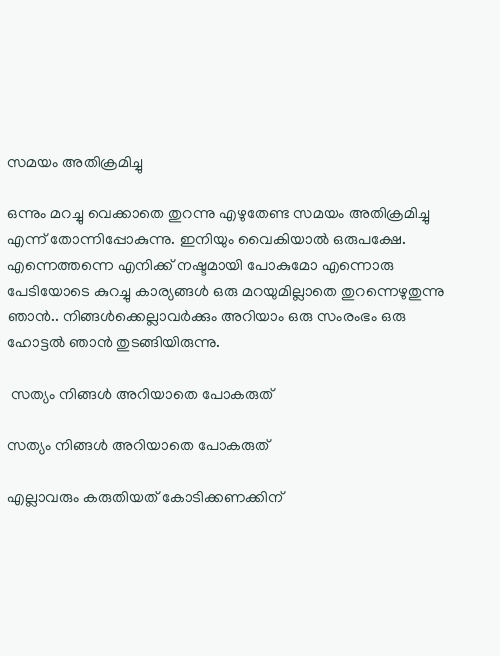സമയം അതിക്രമിച്ചു

ഒന്നും മറച്ചു വെക്കാതെ തുറന്നു എഴുതേണ്ട സമയം അതിക്രമിച്ചു എന്ന് തോന്നിപ്പോകുന്നു. ഇനിയും വൈകിയാല്‍ ഒരുപക്ഷേ. എന്നെത്തന്നെ എനിക്ക് നഷ്ടമായി പോകുമോ എന്നൊരു പേടിയോടെ കുറച്ചു കാര്യങ്ങള്‍ ഒരു മറയുമില്ലാതെ തുറന്നെഴുതുന്നു ഞാന്‍.. നിങ്ങള്‍ക്കെല്ലാവര്‍ക്കും അറിയാം ഒരു സംരംഭം ഒരു ഹോട്ടല്‍ ഞാന്‍ തുടങ്ങിയിരുന്നു.

 സത്യം നിങ്ങള്‍ അറിയാതെ പോകരുത്

സത്യം നിങ്ങള്‍ അറിയാതെ പോകരുത്

എല്ലാവരും കരുതിയത് കോടിക്കണക്കിന്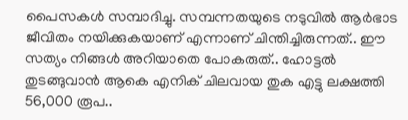പൈസകള്‍ സമ്പാദിച്ചു. സമ്പന്നതയുടെ നടുവില്‍ ആര്‍ഭാട ജീവിതം നയിക്കുകയാണ് എന്നാണ് ചിന്തിച്ചിരുന്നത്.. ഈ സത്യം നിങ്ങള്‍ അറിയാതെ പോകരുത്.. ഹോട്ടല്‍ തുടങ്ങുവാന്‍ ആകെ എനിക് ചിലവായ തുക എട്ടു ലക്ഷത്തി 56,000 രൂപ..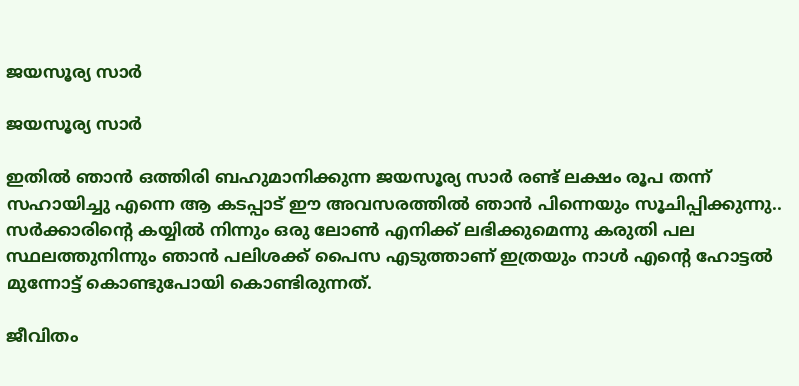ജയസൂര്യ സാര്‍

ജയസൂര്യ സാര്‍

ഇതില്‍ ഞാന്‍ ഒത്തിരി ബഹുമാനിക്കുന്ന ജയസൂര്യ സാര്‍ രണ്ട് ലക്ഷം രൂപ തന്ന് സഹായിച്ചു എന്നെ ആ കടപ്പാട് ഈ അവസരത്തില്‍ ഞാന്‍ പിന്നെയും സൂചിപ്പിക്കുന്നു.. സര്‍ക്കാരിന്റെ കയ്യില്‍ നിന്നും ഒരു ലോണ്‍ എനിക്ക് ലഭിക്കുമെന്നു കരുതി പല സ്ഥലത്തുനിന്നും ഞാന്‍ പലിശക്ക് പൈസ എടുത്താണ് ഇത്രയും നാള്‍ എന്റെ ഹോട്ടല്‍ മുന്നോട്ട് കൊണ്ടുപോയി കൊണ്ടിരുന്നത്.

ജീവിതം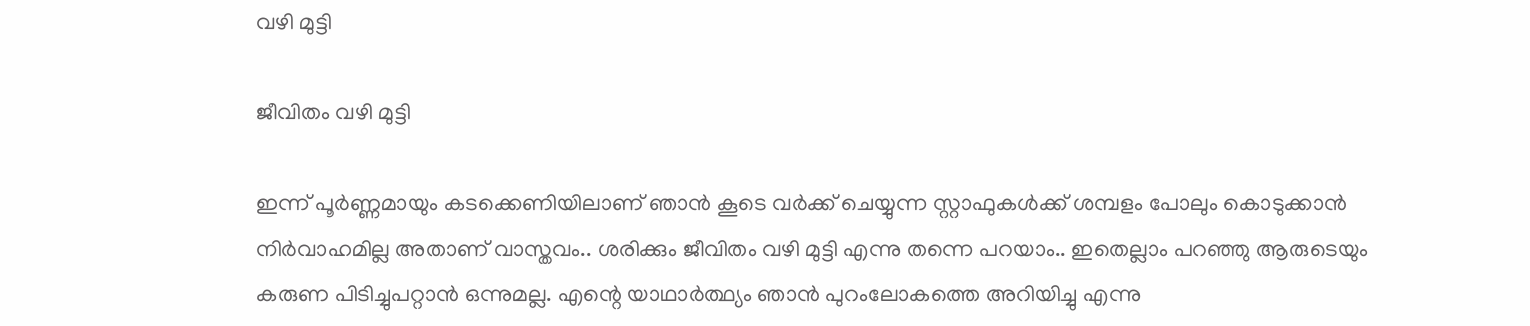വഴി മുട്ടി

ജീവിതം വഴി മുട്ടി

ഇന്ന് പൂര്‍ണ്ണമായും കടക്കെണിയിലാണ് ഞാന്‍ കൂടെ വര്‍ക്ക് ചെയ്യുന്ന സ്റ്റാഫുകള്‍ക്ക് ശമ്പളം പോലും കൊടുക്കാന്‍ നിര്‍വാഹമില്ല അതാണ് വാസ്തവം.. ശരിക്കും ജീവിതം വഴി മുട്ടി എന്നു തന്നെ പറയാം.. ഇതെല്ലാം പറഞ്ഞു ആരുടെയും കരുണ പിടിച്ചുപറ്റാന്‍ ഒന്നുമല്ല. എന്റെ യാഥാര്‍ത്ഥ്യം ഞാന്‍ പുറംലോകത്തെ അറിയിച്ചു എന്നു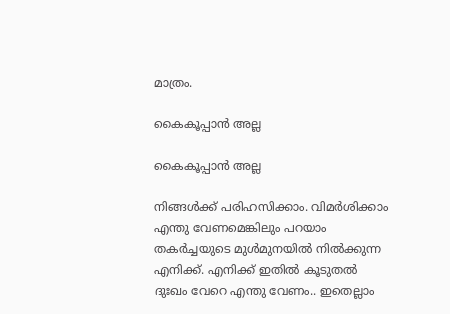മാത്രം.

കൈകൂപ്പാന്‍ അല്ല

കൈകൂപ്പാന്‍ അല്ല

നിങ്ങള്‍ക്ക് പരിഹസിക്കാം. വിമര്‍ശിക്കാം എന്തു വേണമെങ്കിലും പറയാം തകര്‍ച്ചയുടെ മുള്‍മുനയില്‍ നില്‍ക്കുന്ന എനിക്ക്. എനിക്ക് ഇതില്‍ കൂടുതല്‍ ദുഃഖം വേറെ എന്തു വേണം.. ഇതെല്ലാം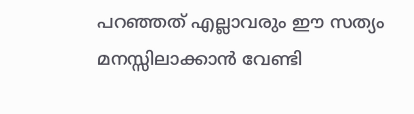പറഞ്ഞത് എല്ലാവരും ഈ സത്യം മനസ്സിലാക്കാന്‍ വേണ്ടി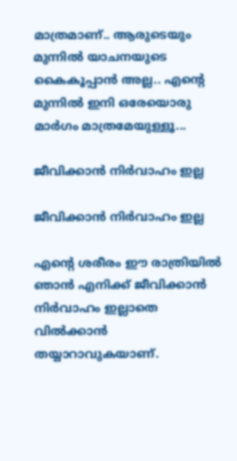മാത്രമാണ്.. ആരുടെയും മുന്നില്‍ യാചനയുടെ കൈകൂപ്പാന്‍ അല്ല.. എന്റെ മുന്നില്‍ ഇനി ഒരേയൊരു മാര്‍ഗം മാത്രമേയുള്ളൂ...

ജീവിക്കാന്‍ നിര്‍വാഹം ഇല്ല

ജീവിക്കാന്‍ നിര്‍വാഹം ഇല്ല

എന്റെ ശരീരം ഈ രാത്രിയില്‍ ഞാന്‍ എനിക്ക് ജീവിക്കാന്‍ നിര്‍വാഹം ഇല്ലാതെ വില്‍ക്കാന്‍ തയ്യാറാവുകയാണ്.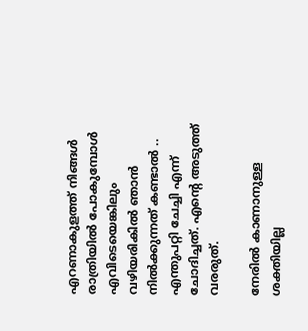എറണാകുളത്ത് നിങ്ങള്‍ രാത്രിയില്‍ പോകുമ്പോള്‍ എവിടെയെങ്കിലും വഴിയരികില്‍ ഞാന്‍ നില്‍ക്കുന്നത് കണ്ടാല്‍ .. എന്തുപറ്റി ചേച്ചി എന്ന് ചോദിച്ചത്. എന്റെ അടുത്ത് വരരുത്.

നേരില്‍ കാണാനുള്ള ശക്തിയില്ല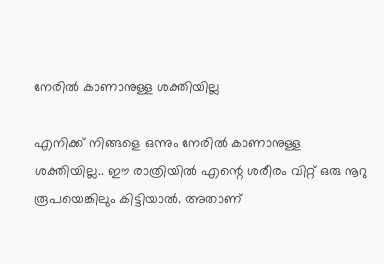നേരില്‍ കാണാനുള്ള ശക്തിയില്ല

എനിക്ക് നിങ്ങളെ ഒന്നും നേരില്‍ കാണാനുള്ള ശക്തിയില്ല.. ഈ രാത്രിയില്‍ എന്റെ ശരീരം വിറ്റ് ഒരു നൂറു രൂപയെങ്കിലും കിട്ടിയാല്‍. അതാണ്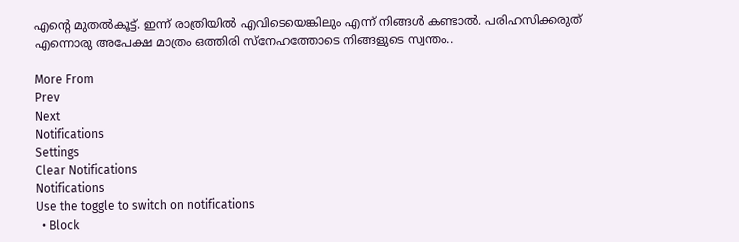എന്റെ മുതല്‍കൂട്ട്. ഇന്ന് രാത്രിയില്‍ എവിടെയെങ്കിലും എന്ന് നിങ്ങള്‍ കണ്ടാല്‍. പരിഹസിക്കരുത് എന്നൊരു അപേക്ഷ മാത്രം ഒത്തിരി സ്‌നേഹത്തോടെ നിങ്ങളുടെ സ്വന്തം..

More From
Prev
Next
Notifications
Settings
Clear Notifications
Notifications
Use the toggle to switch on notifications
  • Block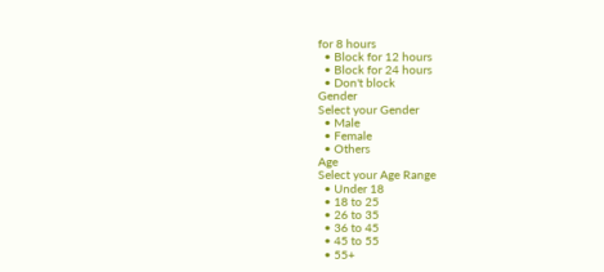for 8 hours
  • Block for 12 hours
  • Block for 24 hours
  • Don't block
Gender
Select your Gender
  • Male
  • Female
  • Others
Age
Select your Age Range
  • Under 18
  • 18 to 25
  • 26 to 35
  • 36 to 45
  • 45 to 55
  • 55+